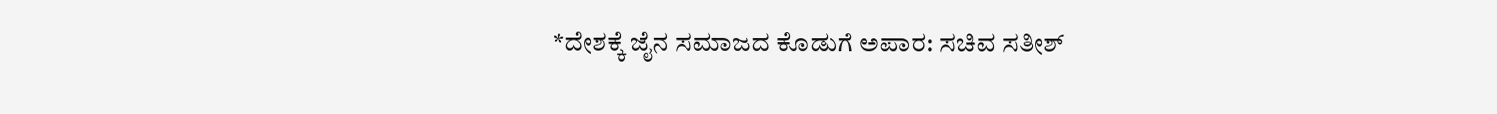*ದೇಶಕ್ಕೆ ಜೈನ ಸಮಾಜದ ಕೊಡುಗೆ ಅಪಾರ: ಸಚಿವ ಸತೀಶ್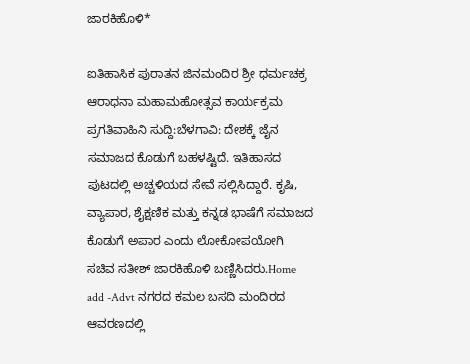ಜಾರಕಿಹೊಳಿ*

ಐತಿಹಾಸಿಕ ಪುರಾತನ ಜಿನಮಂದಿರ ಶ್ರೀ ಧರ್ಮಚಕ್ರ ಆರಾಧನಾ ಮಹಾಮಹೋತ್ಸವ ಕಾರ್ಯಕ್ರಮ ಪ್ರಗತಿವಾಹಿನಿ ಸುದ್ದಿ:ಬೆಳಗಾವಿ: ದೇಶಕ್ಕೆ ಜೈನ ಸಮಾಜದ ಕೊಡುಗೆ ಬಹಳಷ್ಟಿದೆ. ಇತಿಹಾಸದ ಪುಟದಲ್ಲಿ ಅಚ್ಚಳಿಯದ ಸೇವೆ ಸಲ್ಲಿಸಿದ್ದಾರೆ. ಕೃಷಿ, ವ್ಯಾಪಾರ, ಶೈಕ್ಷಣಿಕ ಮತ್ತು ಕನ್ನಡ ಭಾಷೆಗೆ ಸಮಾಜದ ಕೊಡುಗೆ ಅಪಾರ ಎಂದು ಲೋಕೋಪಯೋಗಿ ಸಚಿವ ಸತೀಶ್ ಜಾರಕಿಹೊಳಿ ಬಣ್ಣಿಸಿದರು.Home add -Advt ನಗರದ ಕಮಲ ಬಸದಿ ಮಂದಿರದ ಆವರಣದಲ್ಲಿ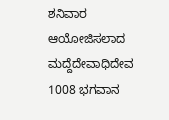ಶನಿವಾರ ಆಯೋಜಿಸಲಾದ ಮದ್ದೆದೇವಾಧಿದೇವ 1008 ಭಗವಾನ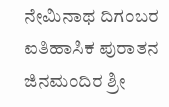ನೇಮಿನಾಥ ದಿಗಂಬರ ಐತಿಹಾಸಿಕ ಪುರಾತನ ಜಿನಮಂದಿರ ಶ್ರೀ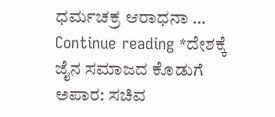ಧರ್ಮಚಕ್ರ ಆರಾಧನಾ … Continue reading *ದೇಶಕ್ಕೆ ಜೈನ ಸಮಾಜದ ಕೊಡುಗೆ ಅಪಾರ: ಸಚಿವ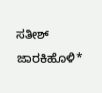ಸತೀಶ್ ಜಾರಕಿಹೊಳಿ*